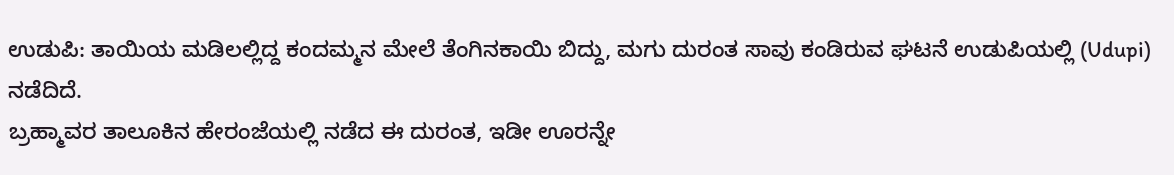ಉಡುಪಿ: ತಾಯಿಯ ಮಡಿಲಲ್ಲಿದ್ದ ಕಂದಮ್ಮನ ಮೇಲೆ ತೆಂಗಿನಕಾಯಿ ಬಿದ್ದು, ಮಗು ದುರಂತ ಸಾವು ಕಂಡಿರುವ ಘಟನೆ ಉಡುಪಿಯಲ್ಲಿ (Udupi) ನಡೆದಿದೆ.
ಬ್ರಹ್ಮಾವರ ತಾಲೂಕಿನ ಹೇರಂಜೆಯಲ್ಲಿ ನಡೆದ ಈ ದುರಂತ, ಇಡೀ ಊರನ್ನೇ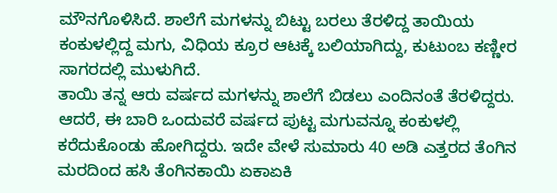ಮೌನಗೊಳಿಸಿದೆ. ಶಾಲೆಗೆ ಮಗಳನ್ನು ಬಿಟ್ಟು ಬರಲು ತೆರಳಿದ್ದ ತಾಯಿಯ ಕಂಕುಳಲ್ಲಿದ್ದ ಮಗು, ವಿಧಿಯ ಕ್ರೂರ ಆಟಕ್ಕೆ ಬಲಿಯಾಗಿದ್ದು, ಕುಟುಂಬ ಕಣ್ಣೀರ ಸಾಗರದಲ್ಲಿ ಮುಳುಗಿದೆ.
ತಾಯಿ ತನ್ನ ಆರು ವರ್ಷದ ಮಗಳನ್ನು ಶಾಲೆಗೆ ಬಿಡಲು ಎಂದಿನಂತೆ ತೆರಳಿದ್ದರು. ಆದರೆ, ಈ ಬಾರಿ ಒಂದುವರೆ ವರ್ಷದ ಪುಟ್ಟ ಮಗುವನ್ನೂ ಕಂಕುಳಲ್ಲಿ ಕರೆದುಕೊಂಡು ಹೋಗಿದ್ದರು. ಇದೇ ವೇಳೆ ಸುಮಾರು 40 ಅಡಿ ಎತ್ತರದ ತೆಂಗಿನ ಮರದಿಂದ ಹಸಿ ತೆಂಗಿನಕಾಯಿ ಏಕಾಏಕಿ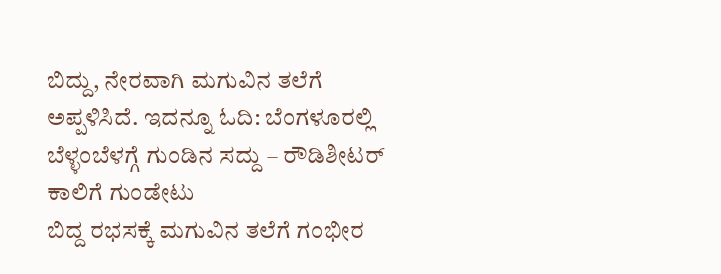ಬಿದ್ದು, ನೇರವಾಗಿ ಮಗುವಿನ ತಲೆಗೆ ಅಪ್ಪಳಿಸಿದೆ. ಇದನ್ನೂ ಓದಿ: ಬೆಂಗಳೂರಲ್ಲಿ ಬೆಳ್ಳಂಬೆಳಗ್ಗೆ ಗುಂಡಿನ ಸದ್ದು – ರೌಡಿಶೀಟರ್ ಕಾಲಿಗೆ ಗುಂಡೇಟು
ಬಿದ್ದ ರಭಸಕ್ಕೆ ಮಗುವಿನ ತಲೆಗೆ ಗಂಭೀರ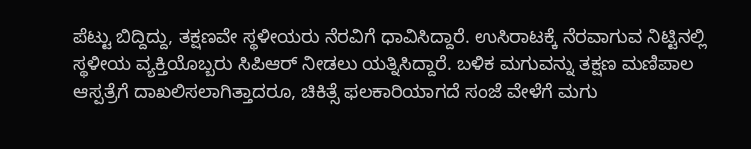ಪೆಟ್ಟು ಬಿದ್ದಿದ್ದು, ತಕ್ಷಣವೇ ಸ್ಥಳೀಯರು ನೆರವಿಗೆ ಧಾವಿಸಿದ್ದಾರೆ. ಉಸಿರಾಟಕ್ಕೆ ನೆರವಾಗುವ ನಿಟ್ಟಿನಲ್ಲಿ ಸ್ಥಳೀಯ ವ್ಯಕ್ತಿಯೊಬ್ಬರು ಸಿಪಿಆರ್ ನೀಡಲು ಯತ್ನಿಸಿದ್ದಾರೆ. ಬಳಿಕ ಮಗುವನ್ನು ತಕ್ಷಣ ಮಣಿಪಾಲ ಆಸ್ಪತ್ರೆಗೆ ದಾಖಲಿಸಲಾಗಿತ್ತಾದರೂ, ಚಿಕಿತ್ಸೆ ಫಲಕಾರಿಯಾಗದೆ ಸಂಜೆ ವೇಳೆಗೆ ಮಗು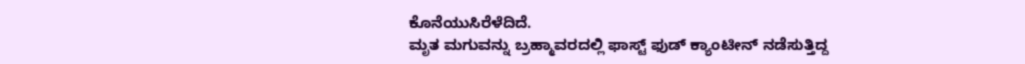ಕೊನೆಯುಸಿರೆಳೆದಿದೆ.
ಮೃತ ಮಗುವನ್ನು ಬ್ರಹ್ಮಾವರದಲ್ಲಿ ಫಾಸ್ಟ್ ಫುಡ್ ಕ್ಯಾಂಟೀನ್ ನಡೆಸುತ್ತಿದ್ದ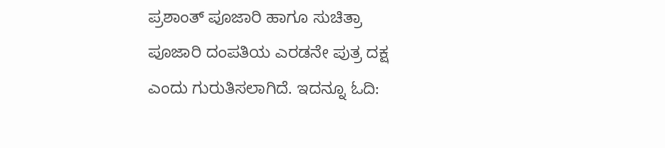ಪ್ರಶಾಂತ್ ಪೂಜಾರಿ ಹಾಗೂ ಸುಚಿತ್ರಾ ಪೂಜಾರಿ ದಂಪತಿಯ ಎರಡನೇ ಪುತ್ರ ದಕ್ಷ ಎಂದು ಗುರುತಿಸಲಾಗಿದೆ. ಇದನ್ನೂ ಓದಿ: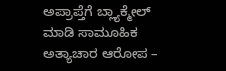ಅಪ್ರಾಪ್ತೆಗೆ ಬ್ಲ್ಯಾಕ್ಮೇಲ್ ಮಾಡಿ ಸಾಮೂಹಿಕ ಅತ್ಯಾಚಾರ ಆರೋಪ –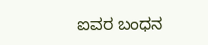ಐವರ ಬಂಧನ